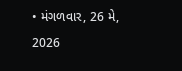• મંગળવાર, 26 મે, 2026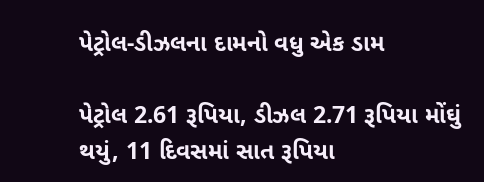પેટ્રોલ-ડીઝલના દામનો વધુ એક ડામ

પેટ્રોલ 2.61 રૂપિયા, ડીઝલ 2.71 રૂપિયા મોંઘું થયું, 11 દિવસમાં સાત રૂપિયા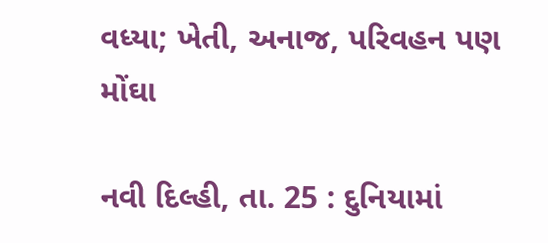વધ્યા; ખેતી, અનાજ, પરિવહન પણ મોંઘા

નવી દિલ્હી, તા. 25 : દુનિયામાં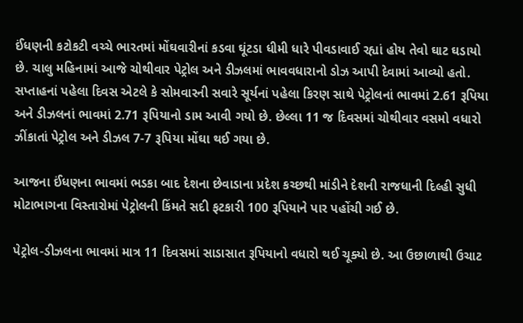ઈંધણની કટોકટી વચ્ચે ભારતમાં મોંઘવારીનાં કડવા ઘૂંટડા ધીમી ધારે પીવડાવાઈ રહ્યાં હોય તેવો ઘાટ ઘડાયો છે. ચાલુ મહિનામાં આજે ચોથીવાર પેટ્રોલ અને ડીઝલમાં ભાવવધારાનો ડોઝ આપી દેવામાં આવ્યો હતો. સપ્તાહનાં પહેલા દિવસ એટલે કે સોમવારની સવારે સૂર્યનાં પહેલા કિરણ સાથે પેટ્રોલનાં ભાવમાં 2.61 રૂપિયા અને ડીઝલનાં ભાવમાં 2.71 રૂપિયાનો ડામ આવી ગયો છે. છેલ્લા 11 જ દિવસમાં ચોથીવાર વસમો વધારો ઝીંકાતાં પેટ્રોલ અને ડીઝલ 7-7 રૂપિયા મોંઘા થઈ ગયા છે.

આજના ઈંધણના ભાવમાં ભડકા બાદ દેશના છેવાડાના પ્રદેશ કચ્છથી માંડીને દેશની રાજધાની દિલ્હી સુધી મોટાભાગના વિસ્તારોમાં પેટ્રોલની કિંમતે સદી ફટકારી 100 રૂપિયાને પાર પહોંચી ગઈ છે.

પેટ્રોલ-ડીઝલના ભાવમાં માત્ર 11 દિવસમાં સાડાસાત રૂપિયાનો વધારો થઈ ચૂક્યો છે. આ ઉછાળાથી ઉચાટ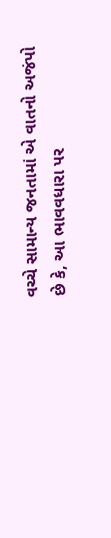વચ્ચે સામાન્ય જનતામાં એ વાતનો અજંપો છે કે, આ ભાવવધારા પર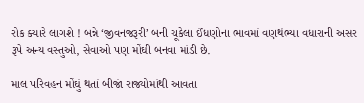રોક ક્યારે લાગશે ! બન્ને ‘જીવનજરૂરી’ બની ચૂકેલા ઈંધણોના ભાવમાં વણથંભ્યા વધારાની અસર રૂપે અન્ય વસ્તુઓ, સેવાઓ પણ મોંઘી બનવા માંડી છે.

માલ પરિવહન મોંઘું થતાં બીજાં રાજ્યોમાંથી આવતા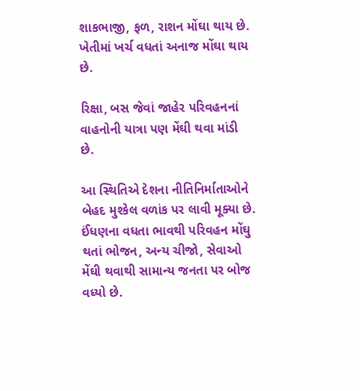શાકભાજી, ફળ, રાશન મોંઘા થાય છે. ખેતીમાં ખર્ચ વધતાં અનાજ મોંઘા થાય છે.

રિક્ષા, બસ જેવાં જાહેર પરિવહનનાં  વાહનોની યાત્રા પણ મેંઘી થવા માંડી છે.

આ સ્થિતિએ દેશના નીતિનિર્માતાઓને બેહદ મુશ્કેલ વળાંક પર લાવી મૂક્યા છે. ઈંધણના વધતા ભાવથી પરિવહન મોંઘુ થતાં ભોજન, અન્ય ચીજો, સેવાઓ મેંઘી થવાથી સામાન્ય જનતા પર બોજ વધ્યો છે.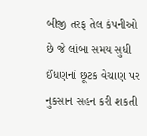બીજી તરફ તેલ કંપનીઓ છે જે લાંબા સમય સુધી ઈંધણનાં છૂટક વેચાણ પર નુકસાન સહન કરી શકતી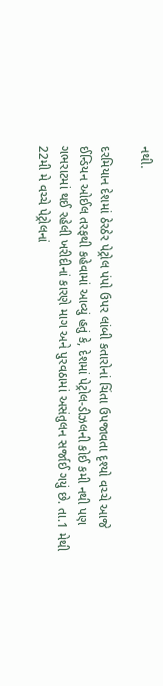નથી.

દરમિયાન દેશમાં ઠેરઠેર પેટ્રોલ પંપો ઉપર લાંબી કતારોનાં ચિંતા ઉપજાવતા દૃશ્યો વચ્ચે આજે ઈન્ડિયન ઓઈલ તરફથી કહેવામાં આવ્યું હતું કે, દેશમાં પેટ્રોલ-ડીઝલની કોઈ કમી નથી પણ ગભરાટમાં થઈ રહેલી ખરીદીનાં કારણે માગ અને પુરવઠામાં અસંતુલન સર્જાઈ ગયું છે. તા.1 મેથી 22મી મે વચ્ચે પેટ્રોલનાં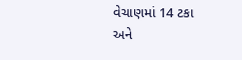વેચાણમાં 14 ટકા અને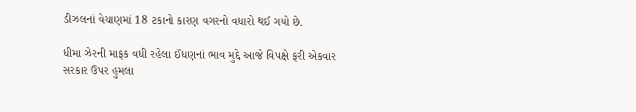ડીઝલનાં વેચાણમાં 18 ટકાનો કારણ વગરનો વધારો થઈ ગયો છે.

ધીમા ઝેરની માફક વધી રહેલા ઈંધણનાં ભાવ મુદ્દે આજે વિપક્ષે ફરી એકવાર સરકાર ઉપર હુમલા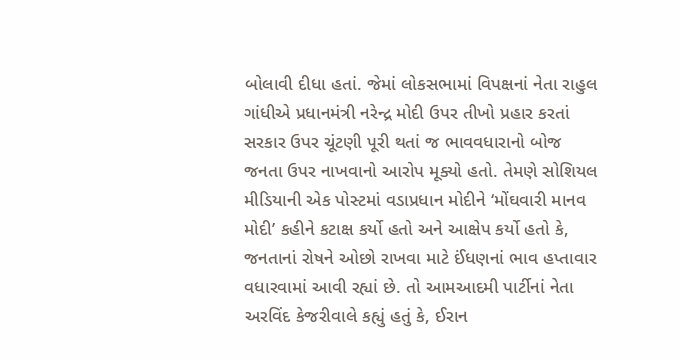બોલાવી દીધા હતાં. જેમાં લોકસભામાં વિપક્ષનાં નેતા રાહુલ ગાંધીએ પ્રધાનમંત્રી નરેન્દ્ર મોદી ઉપર તીખો પ્રહાર કરતાં સરકાર ઉપર ચૂંટણી પૂરી થતાં જ ભાવવધારાનો બોજ જનતા ઉપર નાખવાનો આરોપ મૂક્યો હતો. તેમણે સોશિયલ મીડિયાની એક પોસ્ટમાં વડાપ્રધાન મોદીને ‘મોંઘવારી માનવ મોદી’ કહીને કટાક્ષ કર્યો હતો અને આક્ષેપ કર્યો હતો કે, જનતાનાં રોષને ઓછો રાખવા માટે ઈંધણનાં ભાવ હપ્તાવાર વધારવામાં આવી રહ્યાં છે. તો આમઆદમી પાર્ટીનાં નેતા અરવિંદ કેજરીવાલે કહ્યું હતું કે, ઈરાન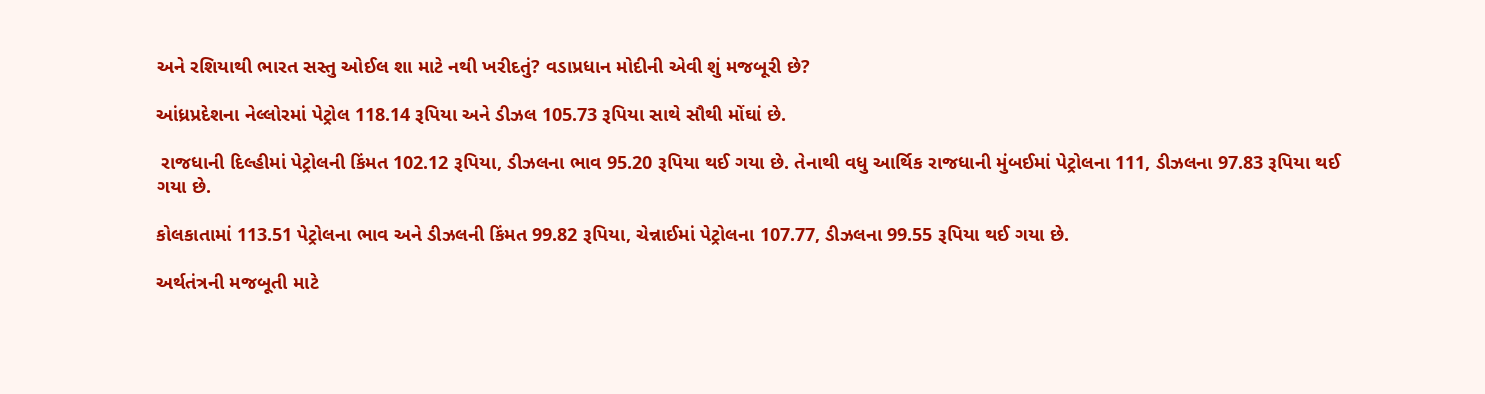અને રશિયાથી ભારત સસ્તુ ઓઈલ શા માટે નથી ખરીદતું? વડાપ્રધાન મોદીની એવી શું મજબૂરી છે?

આંધ્રપ્રદેશના નેલ્લોરમાં પેટ્રોલ 118.14 રૂપિયા અને ડીઝલ 105.73 રૂપિયા સાથે સૌથી મોંઘાં છે.

 રાજધાની દિલ્હીમાં પેટ્રોલની કિંમત 102.12 રૂપિયા, ડીઝલના ભાવ 95.20 રૂપિયા થઈ ગયા છે. તેનાથી વધુ આર્થિક રાજધાની મુંબઈમાં પેટ્રોલના 111, ડીઝલના 97.83 રૂપિયા થઈ ગયા છે.

કોલકાતામાં 113.51 પેટ્રોલના ભાવ અને ડીઝલની કિંમત 99.82 રૂપિયા, ચેન્નાઈમાં પેટ્રોલના 107.77, ડીઝલના 99.55 રૂપિયા થઈ ગયા છે.

અર્થતંત્રની મજબૂતી માટે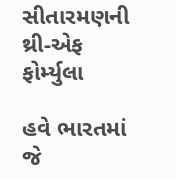સીતારમણની થ્રી-એફ ફોર્મ્યુલા

હવે ભારતમાં જે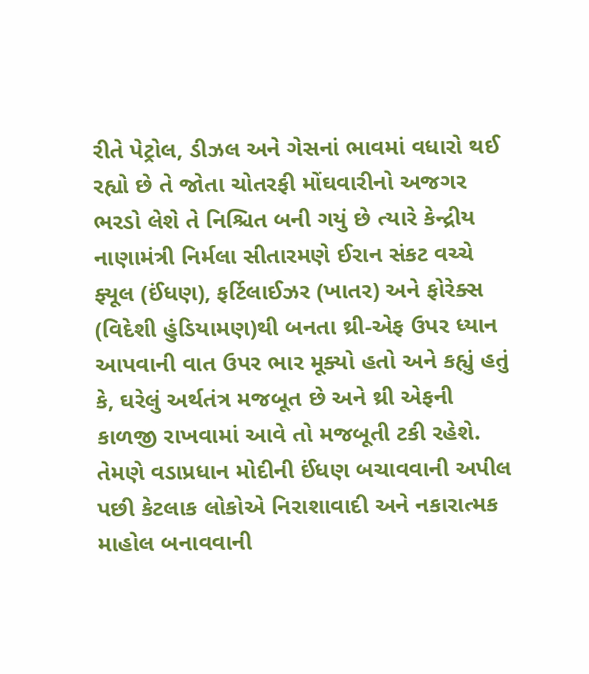રીતે પેટ્રોલ, ડીઝલ અને ગેસનાં ભાવમાં વધારો થઈ રહ્યો છે તે જોતા ચોતરફી મોંઘવારીનો અજગર ભરડો લેશે તે નિશ્ચિત બની ગયું છે ત્યારે કેન્દ્રીય નાણામંત્રી નિર્મલા સીતારમણે ઈરાન સંકટ વચ્ચે ફ્યૂલ (ઈંધણ), ફર્ટિલાઈઝર (ખાતર) અને ફોરેક્સ (વિદેશી હુંડિયામણ)થી બનતા થ્રી-એફ ઉપર ધ્યાન આપવાની વાત ઉપર ભાર મૂક્યો હતો અને કહ્યું હતું કે, ઘરેલું અર્થતંત્ર મજબૂત છે અને થ્રી એફની કાળજી રાખવામાં આવે તો મજબૂતી ટકી રહેશે. તેમણે વડાપ્રધાન મોદીની ઈંધણ બચાવવાની અપીલ પછી કેટલાક લોકોએ નિરાશાવાદી અને નકારાત્મક માહોલ બનાવવાની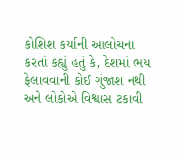કોશિશ કર્યાની આલોચના કરતાં કહ્યું હતું કે, દેશમાં ભય ફેલાવવાની કોઈ ગુંજાશ નથી અને લોકોએ વિશ્વાસ ટકાવી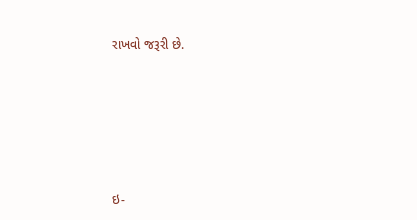રાખવો જરૂરી છે.







ઇ-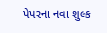પેપરના નવા શુલ્ક